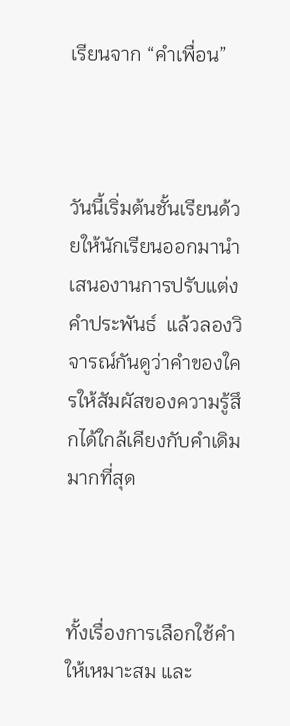เรียนจาก “คำเพื่อน”



วันนี้เริ่มต้นชั้นเรียนด้วยให้นักเรียนออกมานำเสนองานการปรับแต่งคำประพันธ์  แล้วลองวิจารณ์กันดูว่าคำของใครให้สัมผัสของความรู้สึกได้ใกล้เคียงกับคำเดิมมากที่สุด



ทั้งเรื่องการเลือกใช้คำให้เหมาะสม และ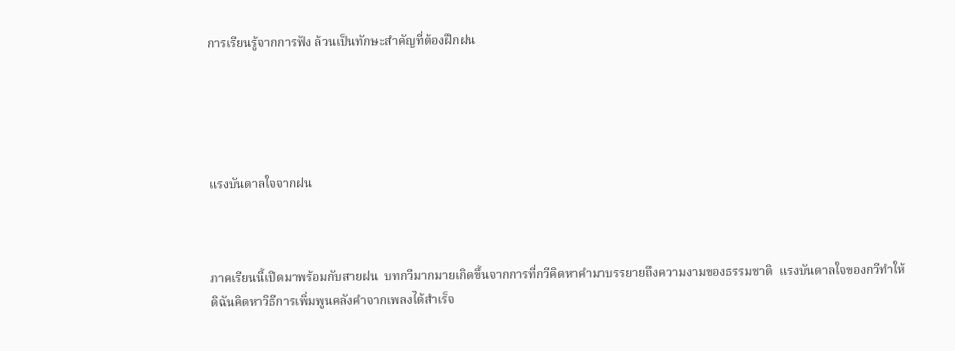การเรียนรู้จากการฟัง ล้วนเป็นทักษะสำคัญที่ต้องฝึกฝน





แรงบันดาลใจจากฝน



ภาคเรียนนี้เปิดมาพร้อมกับสายฝน  บทกวีมากมายเกิดขึ้นจากการที่กวีคิดหาคำมาบรรยายถึงความงามของธรรมชาติ  แรงบันดาลใจของกวีทำให้ดิฉันคิดหาวิธีการเพิ่มพูนคลังคำจากเพลงได้สำเร็จ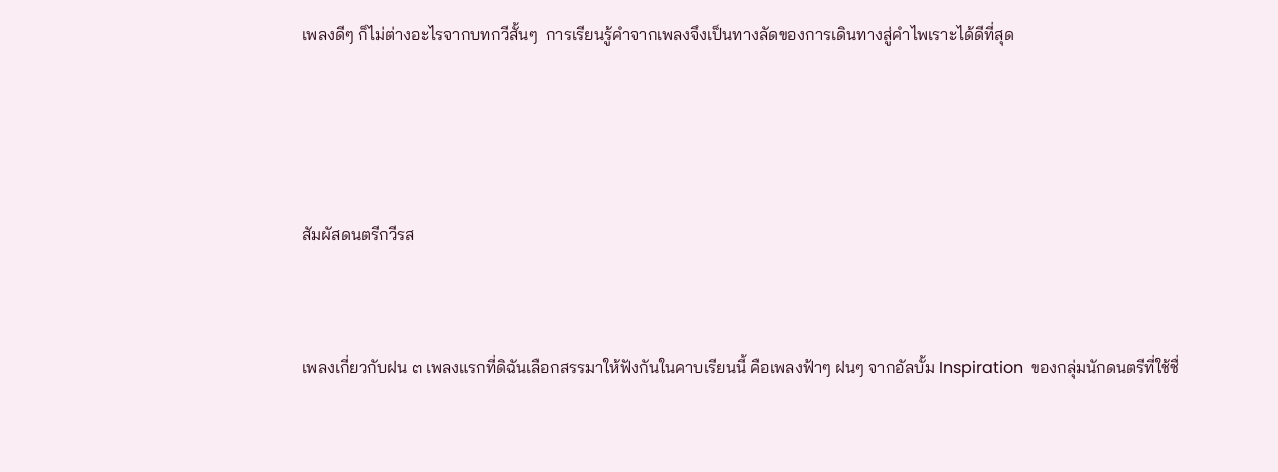เพลงดีๆ ก็ไม่ต่างอะไรจากบทกวีสั้นๆ  การเรียนรู้คำจากเพลงจึงเป็นทางลัดของการเดินทางสู่คำไพเราะได้ดีที่สุด





สัมผัสดนตรีกวีรส



เพลงเกี่ยวกับฝน ๓ เพลงแรกที่ดิฉันเลือกสรรมาให้ฟังกันในคาบเรียนนี้ คือเพลงฟ้าๆ ฝนๆ จากอัลบั้ม Inspiration  ของกลุ่มนักดนตรีที่ใช้ชื่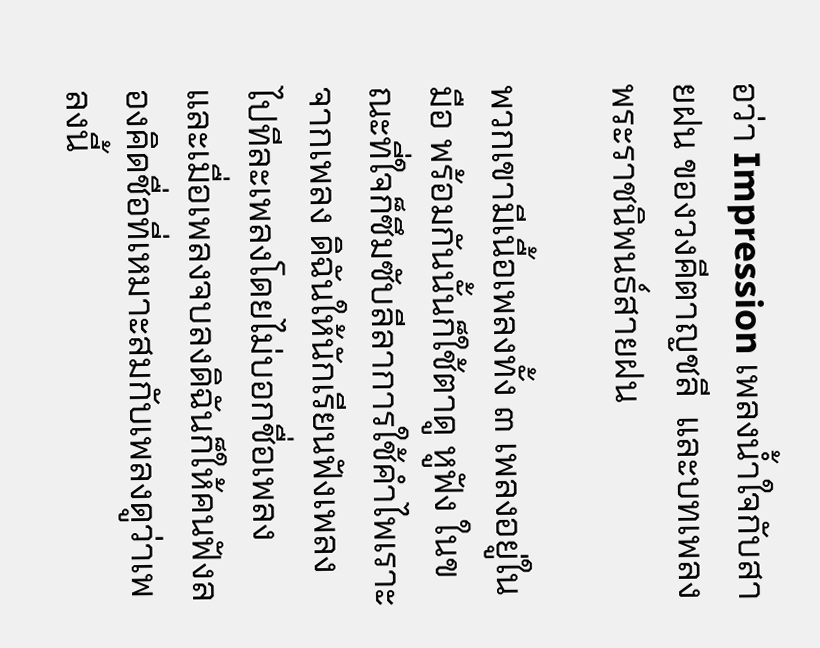อว่า Impression เพลงน้ำใจกับสายฝน ของวงคีตาญชลี  และบทเพลงพระราชนิพนธ์สายฝน

พวกเขามีเนื้อเพลงทั้ง ๓ เพลงอยู่ในมือ พร้อมกันนั้นก็ใช้ตาดู หูฟัง ในขณะที่ใจก็ซึมซับลีลาการใช้คำไพเราะจากเพลง ดิฉันให้นักเรียนฟังเพลงไปทีละเพลงโดยไม่บอกชื่อเพลง  และเมื่อเพลงจบลงดิฉันก็ให้คนฟังลองคิดชื่อที่เหมาะสมกับเพลงดูว่าเพลงนี้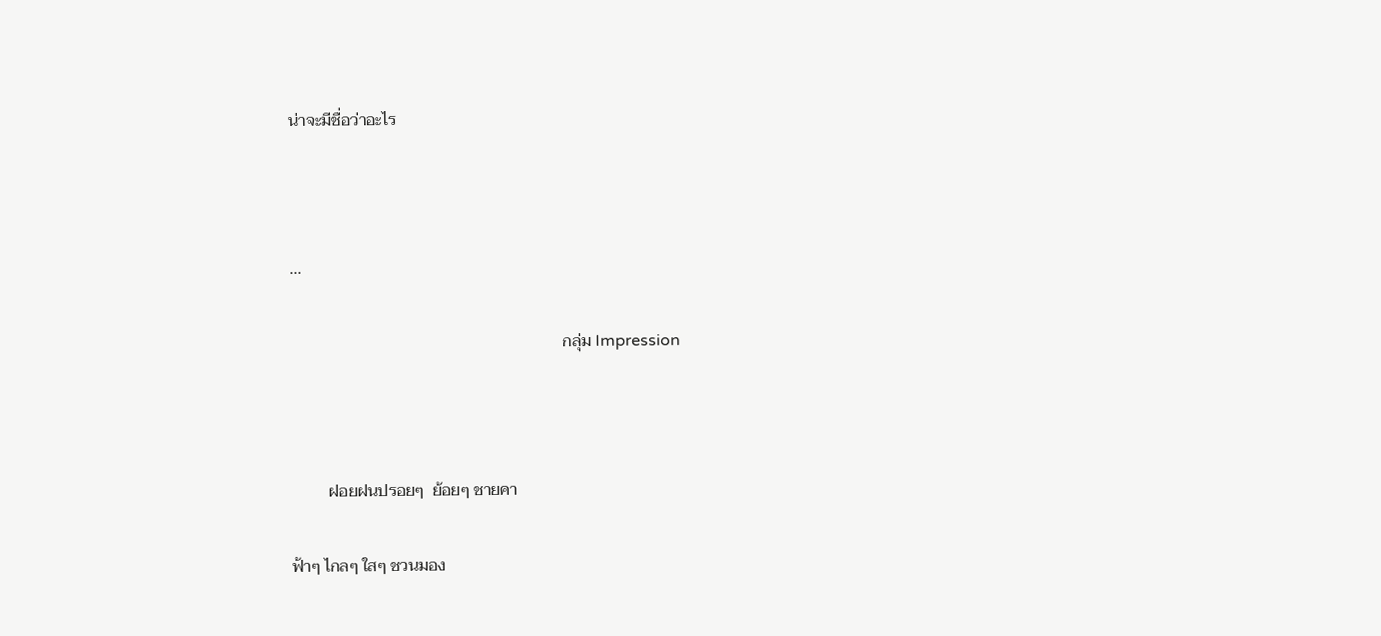น่าจะมีชื่อว่าอะไร



...

                                                                  กลุ่ม Impression



         ฝอยฝนปรอยๆ  ย้อยๆ ชายคา

ฟ้าๆ ไกลๆ ใสๆ ชวนมอง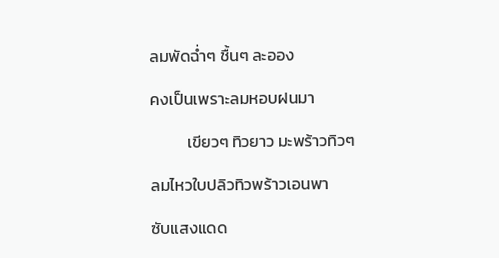ลมพัดฉ่ำๆ ชื้นๆ ละออง

คงเป็นเพราะลมหอบฝนมา

          เขียวๆ ทิวยาว มะพร้าวทิวๆ

ลมไหวใบปลิวทิวพร้าวเอนพา

ซับแสงแดด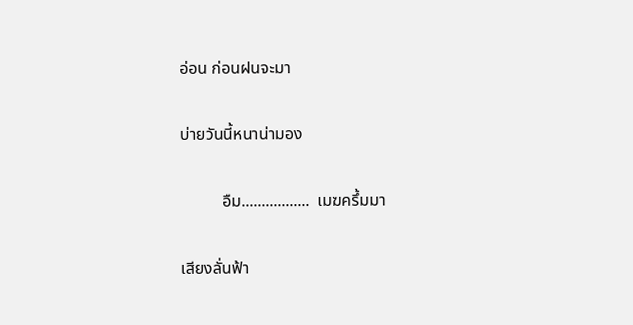อ่อน ก่อนฝนจะมา

บ่ายวันนี้หนาน่ามอง

          อืม.................  เมฆครึ้มมา

เสียงลั่นฟ้า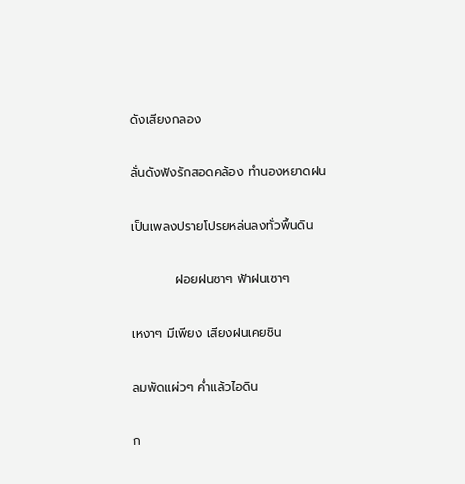ดังเสียงกลอง

ลั่นดังฟังรักสอดคล้อง ทำนองหยาดฝน

เป็นเพลงปรายโปรยหล่นลงทั่วพื้นดิน

          ฝอยฝนซาๆ ฟ้าฝนเซาๆ

เหงาๆ มีเพียง เสียงฝนเคยชิน

ลมพัดแผ่วๆ ค่ำแล้วไอดิน

ก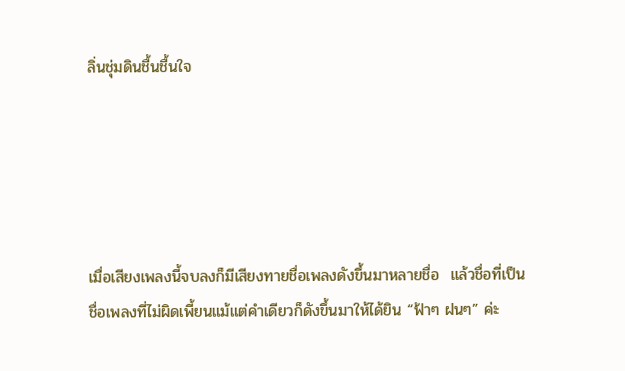ลิ่นชุ่มดินชื้นชื้นใจ





เมื่อเสียงเพลงนี้จบลงก็มีเสียงทายชื่อเพลงดังขึ้นมาหลายชื่อ  แล้วชื่อที่เป็นชื่อเพลงที่ไม่ผิดเพี้ยนแม้แต่คำเดียวก็ดังขึ้นมาให้ได้ยิน “ฟ้าๆ ฝนๆ” ค่ะ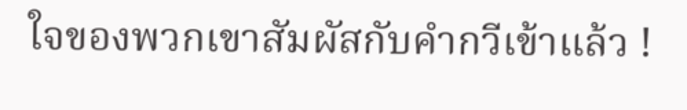ใจของพวกเขาสัมผัสกับคำกวีเข้าแล้ว !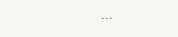...